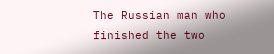The Russian man who finished the two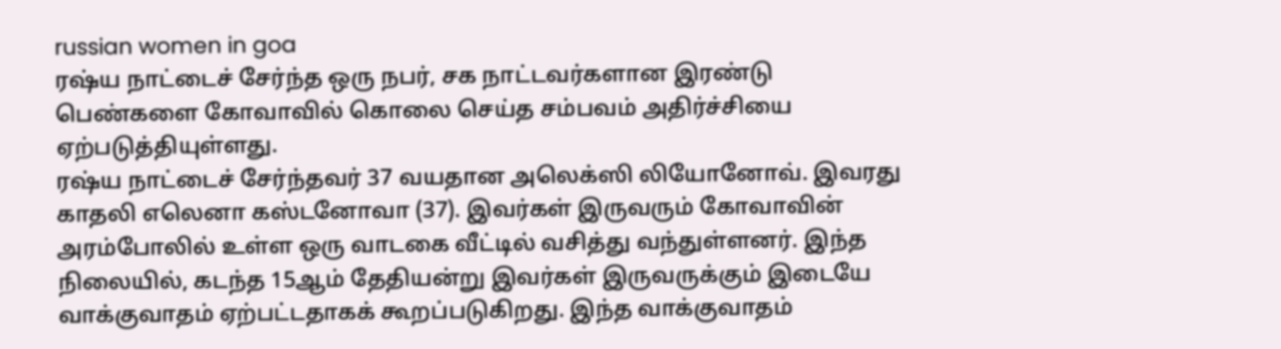russian women in goa
ரஷ்ய நாட்டைச் சேர்ந்த ஒரு நபர், சக நாட்டவர்களான இரண்டு பெண்களை கோவாவில் கொலை செய்த சம்பவம் அதிர்ச்சியை ஏற்படுத்தியுள்ளது.
ரஷ்ய நாட்டைச் சேர்ந்தவர் 37 வயதான அலெக்ஸி லியோனோவ். இவரது காதலி எலெனா கஸ்டனோவா (37). இவர்கள் இருவரும் கோவாவின் அரம்போலில் உள்ள ஒரு வாடகை வீட்டில் வசித்து வந்துள்ளனர். இந்த நிலையில், கடந்த 15ஆம் தேதியன்று இவர்கள் இருவருக்கும் இடையே வாக்குவாதம் ஏற்பட்டதாகக் கூறப்படுகிறது. இந்த வாக்குவாதம்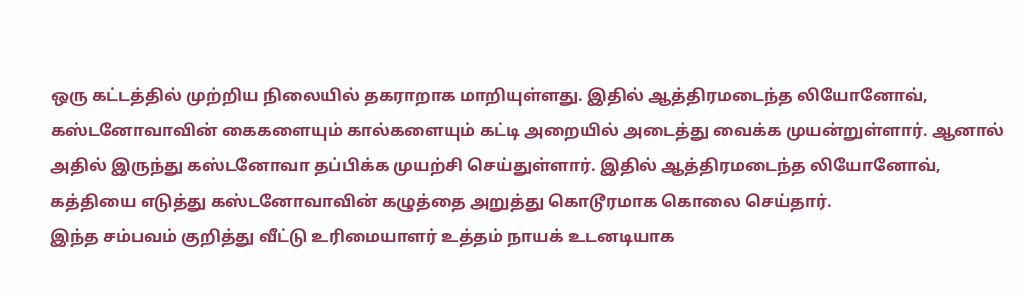ஒரு கட்டத்தில் முற்றிய நிலையில் தகராறாக மாறியுள்ளது. இதில் ஆத்திரமடைந்த லியோனோவ், கஸ்டனோவாவின் கைகளையும் கால்களையும் கட்டி அறையில் அடைத்து வைக்க முயன்றுள்ளார். ஆனால் அதில் இருந்து கஸ்டனோவா தப்பிக்க முயற்சி செய்துள்ளார். இதில் ஆத்திரமடைந்த லியோனோவ், கத்தியை எடுத்து கஸ்டனோவாவின் கழுத்தை அறுத்து கொடூரமாக கொலை செய்தார்.
இந்த சம்பவம் குறித்து வீட்டு உரிமையாளர் உத்தம் நாயக் உடனடியாக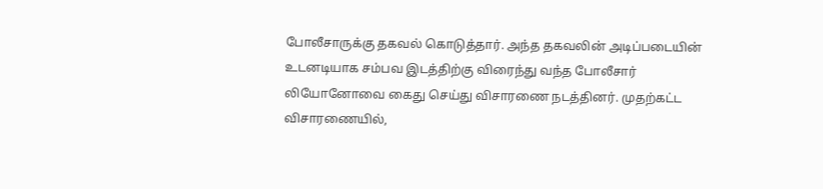போலீசாருக்கு தகவல் கொடுத்தார். அந்த தகவலின் அடிப்படையின் உடனடியாக சம்பவ இடத்திற்கு விரைந்து வந்த போலீசார் லியோனோவை கைது செய்து விசாரணை நடத்தினர். முதற்கட்ட விசாரணையில்,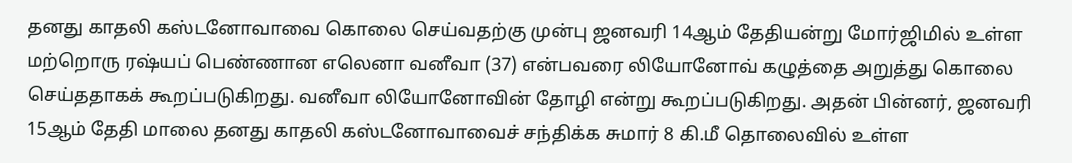தனது காதலி கஸ்டனோவாவை கொலை செய்வதற்கு முன்பு ஜனவரி 14ஆம் தேதியன்று மோர்ஜிமில் உள்ள மற்றொரு ரஷ்யப் பெண்ணான எலெனா வனீவா (37) என்பவரை லியோனோவ் கழுத்தை அறுத்து கொலை செய்ததாகக் கூறப்படுகிறது. வனீவா லியோனோவின் தோழி என்று கூறப்படுகிறது. அதன் பின்னர், ஜனவரி 15ஆம் தேதி மாலை தனது காதலி கஸ்டனோவாவைச் சந்திக்க சுமார் 8 கி.மீ தொலைவில் உள்ள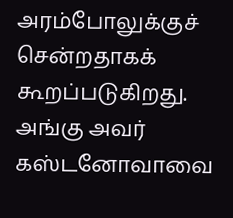அரம்போலுக்குச் சென்றதாகக் கூறப்படுகிறது. அங்கு அவர் கஸ்டனோவாவை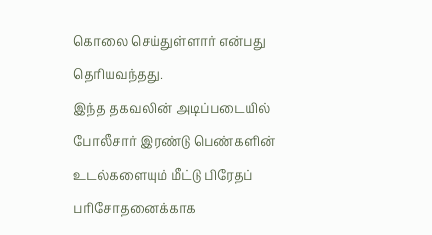கொலை செய்துள்ளார் என்பது தெரியவந்தது.
இந்த தகவலின் அடிப்படையில் போலீசார் இரண்டு பெண்களின் உடல்களையும் மீட்டு பிரேதப் பரிசோதனைக்காக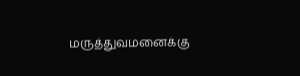மருத்துவமனைக்கு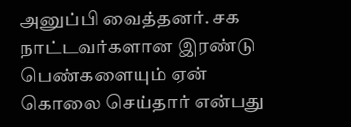அனுப்பி வைத்தனர். சக நாட்டவர்களான இரண்டு பெண்களையும் ஏன் கொலை செய்தார் என்பது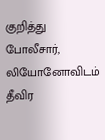குறித்து போலீசார், லியோனோவிடம் தீவிர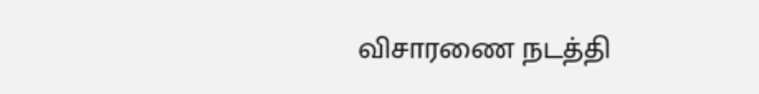விசாரணை நடத்தி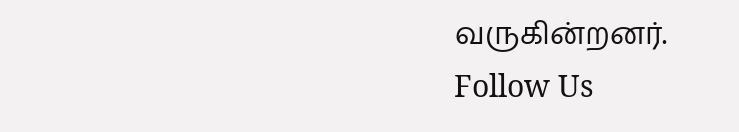வருகின்றனர்.
Follow Us